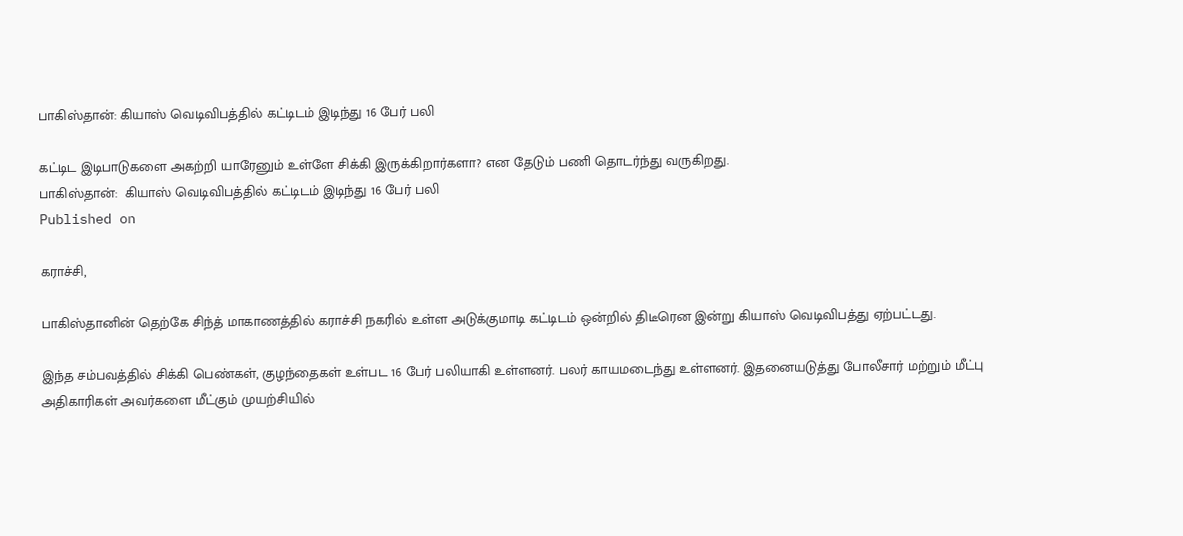பாகிஸ்தான்: கியாஸ் வெடிவிபத்தில் கட்டிடம் இடிந்து 16 பேர் பலி

கட்டிட இடிபாடுகளை அகற்றி யாரேனும் உள்ளே சிக்கி இருக்கிறார்களா? என தேடும் பணி தொடர்ந்து வருகிறது.
பாகிஸ்தான்:  கியாஸ் வெடிவிபத்தில் கட்டிடம் இடிந்து 16 பேர் பலி
Published on

கராச்சி,

பாகிஸ்தானின் தெற்கே சிந்த் மாகாணத்தில் கராச்சி நகரில் உள்ள அடுக்குமாடி கட்டிடம் ஒன்றில் திடீரென இன்று கியாஸ் வெடிவிபத்து ஏற்பட்டது.

இந்த சம்பவத்தில் சிக்கி பெண்கள், குழந்தைகள் உள்பட 16 பேர் பலியாகி உள்ளனர். பலர் காயமடைந்து உள்ளனர். இதனையடுத்து போலீசார் மற்றும் மீட்பு அதிகாரிகள் அவர்களை மீட்கும் முயற்சியில்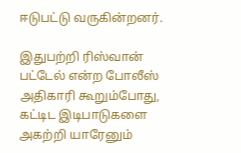ஈடுபட்டு வருகின்றனர்.

இதுபற்றி ரிஸ்வான் பட்டேல் என்ற போலீஸ் அதிகாரி கூறும்போது, கட்டிட இடிபாடுகளை அகற்றி யாரேனும்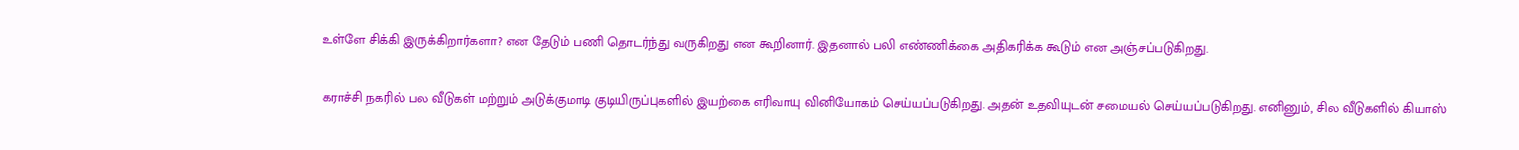உள்ளே சிக்கி இருக்கிறார்களா? என தேடும் பணி தொடர்ந்து வருகிறது என கூறினார். இதனால் பலி எண்ணிக்கை அதிகரிக்க கூடும் என அஞ்சப்படுகிறது.

கராச்சி நகரில் பல வீடுகள் மற்றும் அடுக்குமாடி குடியிருப்புகளில் இயற்கை எரிவாயு வினியோகம் செய்யப்படுகிறது. அதன் உதவியுடன் சமையல் செய்யப்படுகிறது. எனினும், சில வீடுகளில் கியாஸ்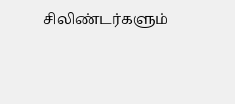சிலிண்டர்களும்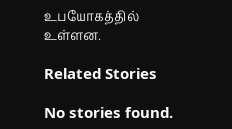உபயோகத்தில் உள்ளன.

Related Stories

No stories found.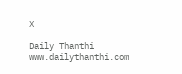X

Daily Thanthi
www.dailythanthi.com